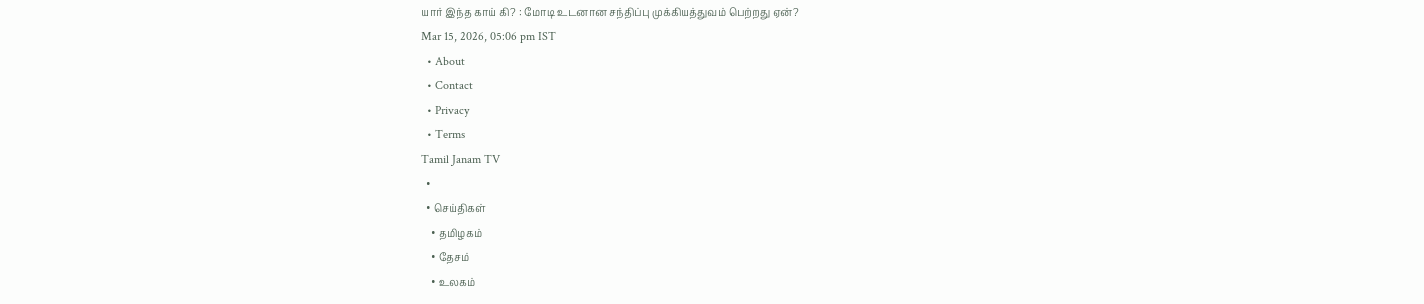யார் இந்த காய் கி? : மோடி உடனான சந்திப்பு முக்கியத்துவம் பெற்றது ஏன்?
Mar 15, 2026, 05:06 pm IST
  • About
  • Contact
  • Privacy
  • Terms
Tamil Janam TV
  •
  • செய்திகள்
    • தமிழகம்
    • தேசம்
    • உலகம்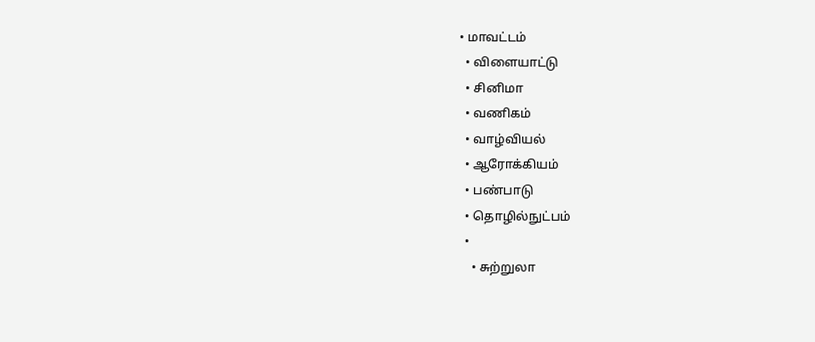• மாவட்டம்
  • விளையாட்டு
  • சினிமா
  • வணிகம்
  • வாழ்வியல்
  • ஆரோக்கியம்
  • பண்பாடு
  • தொழில்நுட்பம்
  •
    • சுற்றுலா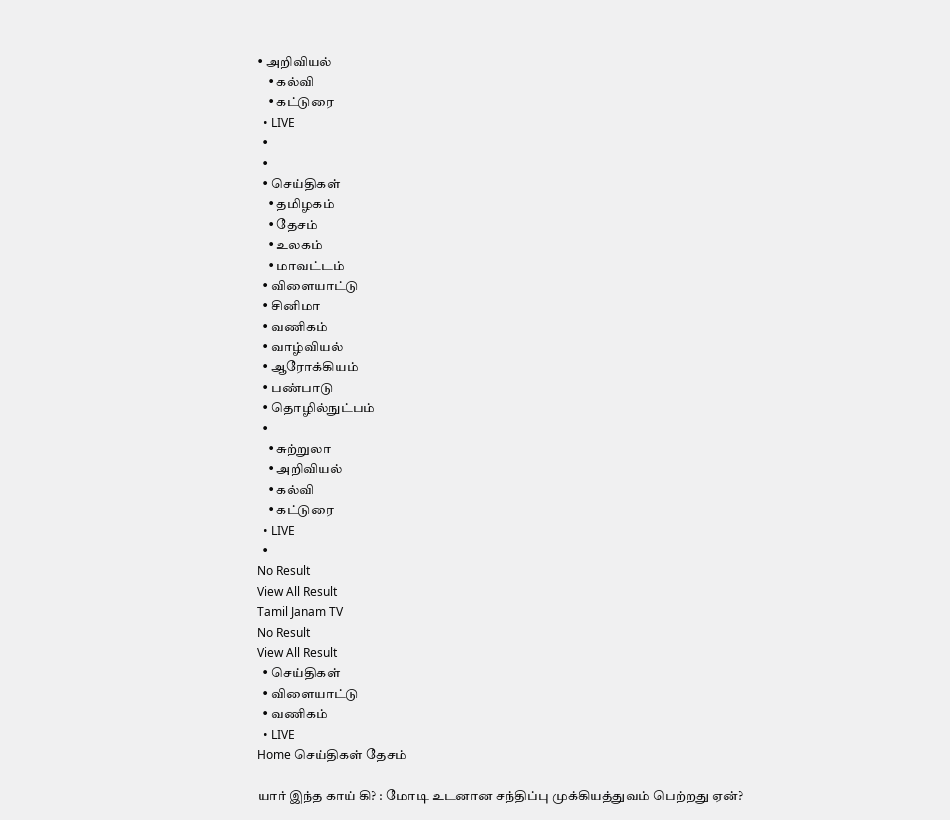• அறிவியல்
    • கல்வி
    • கட்டுரை
  • LIVE
  •
  •
  • செய்திகள்
    • தமிழகம்
    • தேசம்
    • உலகம்
    • மாவட்டம்
  • விளையாட்டு
  • சினிமா
  • வணிகம்
  • வாழ்வியல்
  • ஆரோக்கியம்
  • பண்பாடு
  • தொழில்நுட்பம்
  •
    • சுற்றுலா
    • அறிவியல்
    • கல்வி
    • கட்டுரை
  • LIVE
  •
No Result
View All Result
Tamil Janam TV
No Result
View All Result
  • செய்திகள்
  • விளையாட்டு
  • வணிகம்
  • LIVE
Home செய்திகள் தேசம்

யார் இந்த காய் கி? : மோடி உடனான சந்திப்பு முக்கியத்துவம் பெற்றது ஏன்?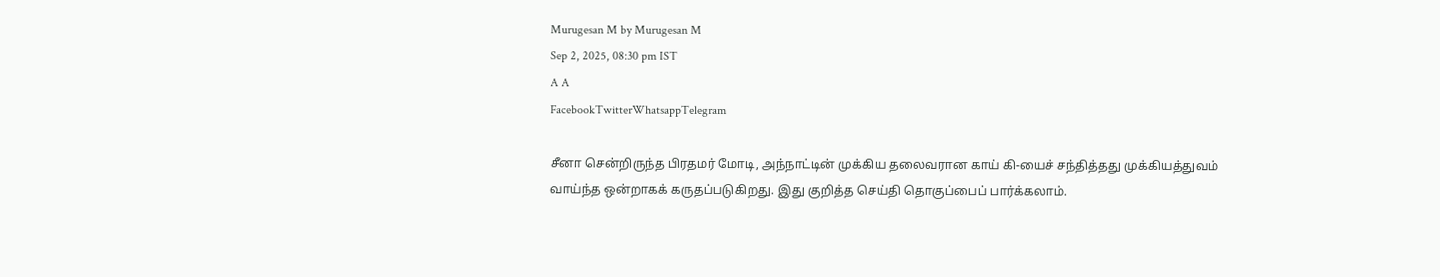Murugesan M by Murugesan M
Sep 2, 2025, 08:30 pm IST
A A
FacebookTwitterWhatsappTelegram

சீனா சென்றிருந்த பிரதமர் மோடி, அந்நாட்டின் முக்கிய தலைவரான காய் கி-யைச் சந்தித்தது முக்கியத்துவம் வாய்ந்த ஒன்றாகக் கருதப்படுகிறது. இது குறித்த செய்தி தொகுப்பைப் பார்க்கலாம்.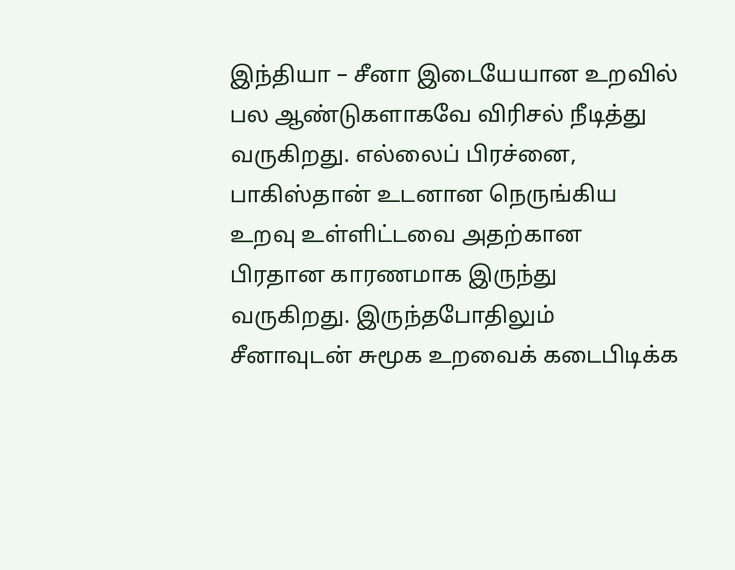இந்தியா – சீனா இடையேயான உறவில் பல ஆண்டுகளாகவே விரிசல் நீடித்து வருகிறது. எல்லைப் பிரச்னை, பாகிஸ்தான் உடனான நெருங்கிய உறவு உள்ளிட்டவை அதற்கான பிரதான காரணமாக இருந்து வருகிறது. இருந்தபோதிலும் சீனாவுடன் சுமூக உறவைக் கடைபிடிக்க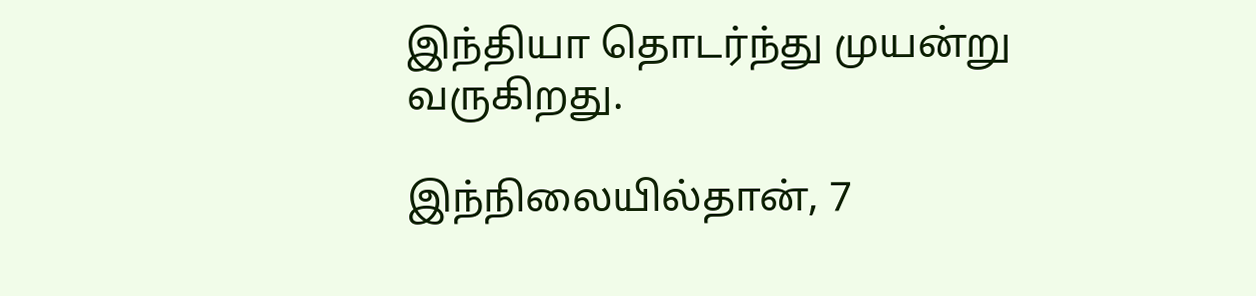இந்தியா தொடர்ந்து முயன்று வருகிறது.

இந்நிலையில்தான், 7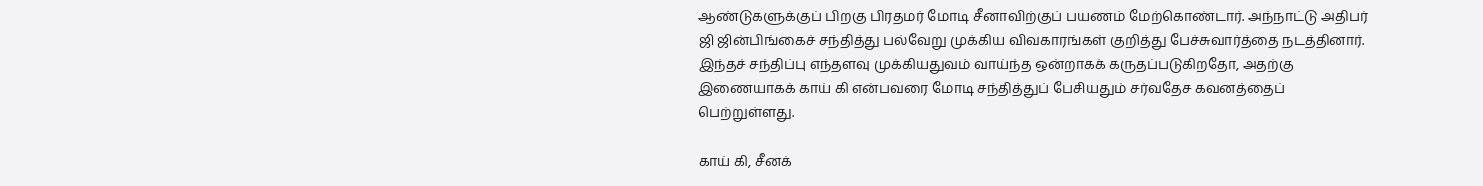ஆண்டுகளுக்குப் பிறகு பிரதமர் மோடி சீனாவிற்குப் பயணம் மேற்கொண்டார். அந்நாட்டு அதிபர் ஜி ஜின்பிங்கைச் சந்தித்து பல்வேறு முக்கிய விவகாரங்கள் குறித்து பேச்சுவார்த்தை நடத்தினார். இந்தச் சந்திப்பு எந்தளவு முக்கியதுவம் வாய்ந்த ஒன்றாகக் கருதப்படுகிறதோ, அதற்கு இணையாகக் காய் கி என்பவரை மோடி சந்தித்துப் பேசியதும் சர்வதேச கவனத்தைப் பெற்றுள்ளது.

காய் கி, சீனக்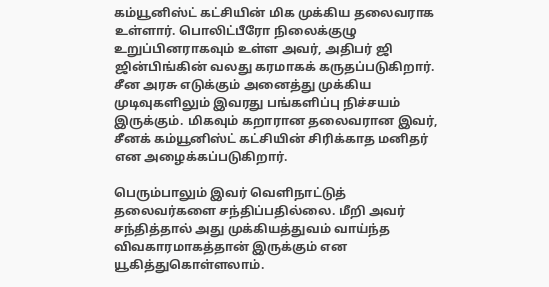கம்யூனிஸ்ட் கட்சியின் மிக முக்கிய தலைவராக உள்ளார். பொலிட்பீரோ நிலைக்குழு உறுப்பினராகவும் உள்ள அவர், அதிபர் ஜி ஜின்பிங்கின் வலது கரமாகக் கருதப்படுகிறார். சீன அரசு எடுக்கும் அனைத்து முக்கிய முடிவுகளிலும் இவரது பங்களிப்பு நிச்சயம் இருக்கும். மிகவும் கறாரான தலைவரான இவர், சீனக் கம்யூனிஸ்ட் கட்சியின் சிரிக்காத மனிதர் என அழைக்கப்படுகிறார்.

பெரும்பாலும் இவர் வெளிநாட்டுத் தலைவர்களை சந்திப்பதில்லை. மீறி அவர்  சந்தித்தால் அது முக்கியத்துவம் வாய்ந்த விவகாரமாகத்தான் இருக்கும் என யூகித்துகொள்ளலாம்.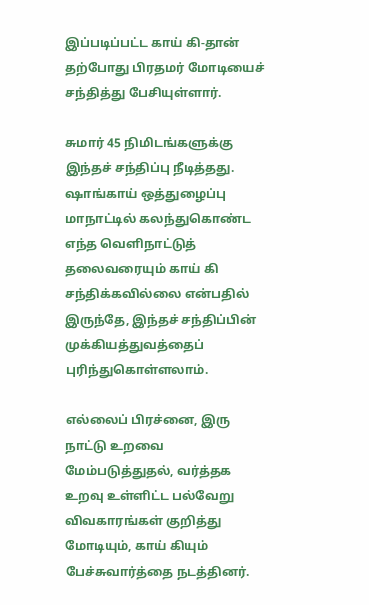இப்படிப்பட்ட காய் கி-தான் தற்போது பிரதமர் மோடியைச் சந்தித்து பேசியுள்ளார்.

சுமார் 45 நிமிடங்களுக்கு இந்தச் சந்திப்பு நீடித்தது. ஷாங்காய் ஒத்துழைப்பு மாநாட்டில் கலந்துகொண்ட எந்த வெளிநாட்டுத் தலைவரையும் காய் கி சந்திக்கவில்லை என்பதில் இருந்தே, இந்தச் சந்திப்பின் முக்கியத்துவத்தைப் புரிந்துகொள்ளலாம்.

எல்லைப் பிரச்னை, இரு நாட்டு உறவை மேம்படுத்துதல், வர்த்தக உறவு உள்ளிட்ட பல்வேறு விவகாரங்கள் குறித்து மோடியும், காய் கியும் பேச்சுவார்த்தை நடத்தினர்.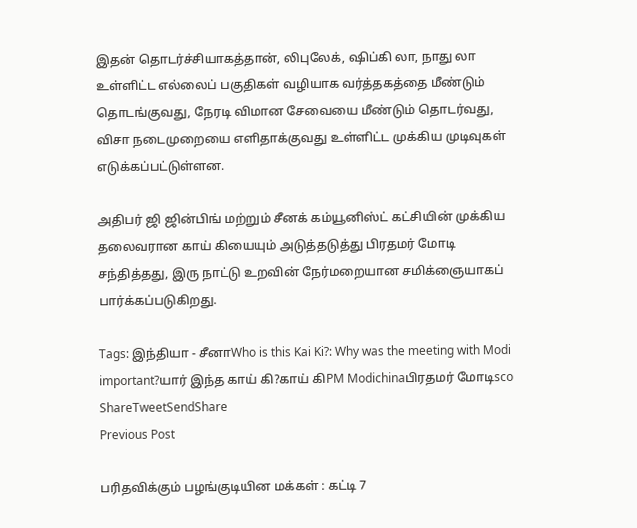இதன் தொடர்ச்சியாகத்தான், லிபுலேக், ஷிப்கி லா, நாது லா உள்ளிட்ட எல்லைப் பகுதிகள் வழியாக வர்த்தகத்தை மீண்டும் தொடங்குவது, நேரடி விமான சேவையை மீண்டும் தொடர்வது, விசா நடைமுறையை எளிதாக்குவது உள்ளிட்ட முக்கிய முடிவுகள் எடுக்கப்பட்டுள்ளன.

அதிபர் ஜி ஜின்பிங் மற்றும் சீனக் கம்யூனிஸ்ட் கட்சியின் முக்கிய தலைவரான காய் கியையும் அடுத்தடுத்து பிரதமர் மோடி சந்தித்தது, இரு நாட்டு உறவின் நேர்மறையான சமிக்ஞையாகப் பார்க்கப்படுகிறது.

Tags: இந்தியா - சீனாWho is this Kai Ki?: Why was the meeting with Modi important?யார் இந்த காய் கி?காய் கிPM Modichinaபிரதமர் மோடிsco
ShareTweetSendShare
Previous Post

பரிதவிக்கும் பழங்குடியின மக்கள் : கட்டி 7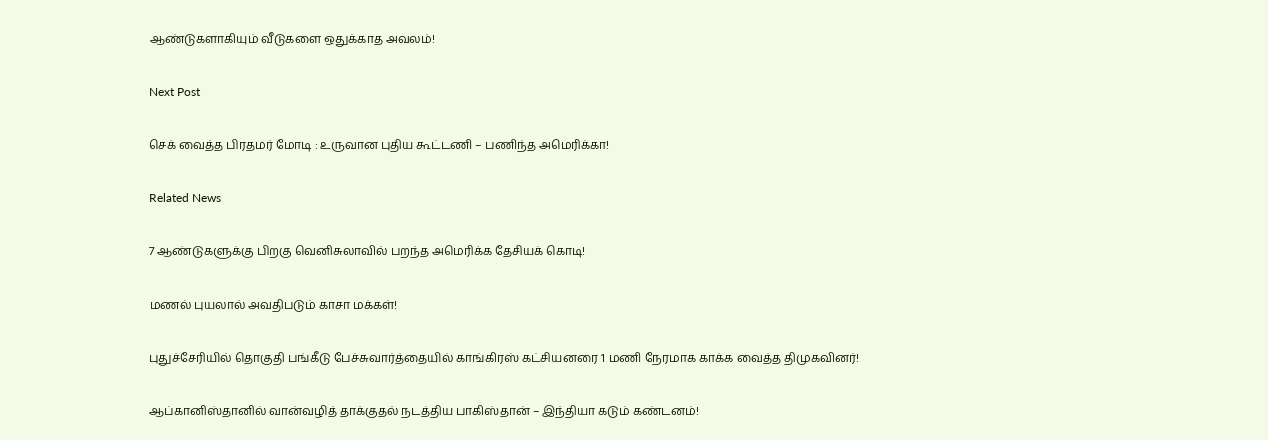ஆண்டுகளாகியும் வீடுகளை ஒதுக்காத அவலம்!

Next Post

செக் வைத்த பிரதமர் மோடி : உருவான புதிய கூட்டணி – பணிந்த அமெரிக்கா!

Related News

7 ஆண்டுகளுக்கு பிறகு வெனிசுலாவில் பறந்த அமெரிக்க தேசியக் கொடி!

மணல் புயலால் அவதிபடும் காசா மக்கள்!

புதுச்சேரியில் தொகுதி பங்கீடு பேச்சுவார்த்தையில் காங்கிரஸ் கட்சியனரை 1 மணி நேரமாக காக்க வைத்த திமுகவினர்!

ஆப்கானிஸ்தானில் வான்வழித் தாக்குதல் நடத்திய பாகிஸ்தான் – இந்தியா கடும் கண்டனம்!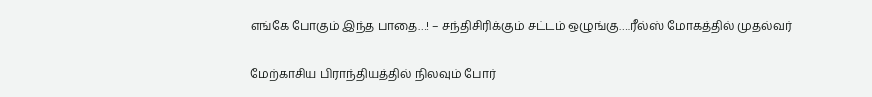எங்கே போகும் இந்த பாதை…! – சந்திசிரிக்கும் சட்டம் ஒழுங்கு….ரீல்ஸ் மோகத்தில் முதல்வர்

மேற்காசிய பிராந்தியத்தில் நிலவும் போர்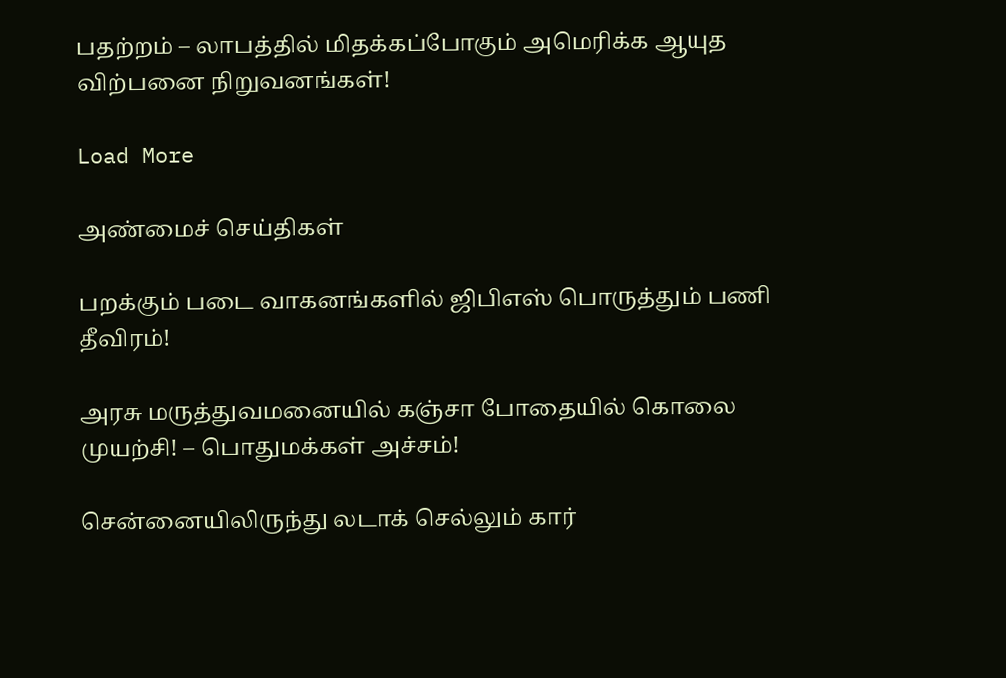பதற்றம் – லாபத்தில் மிதக்கப்போகும் அமெரிக்க ஆயுத விற்பனை நிறுவனங்கள்!

Load More

அண்மைச் செய்திகள்

பறக்கும் படை வாகனங்களில் ஜிபிஎஸ் பொருத்தும் பணி தீவிரம்!

அரசு மருத்துவமனையில் கஞ்சா போதையில் கொலை முயற்சி! – பொதுமக்கள் அச்சம்!

சென்னையிலிருந்து லடாக் செல்லும் கார்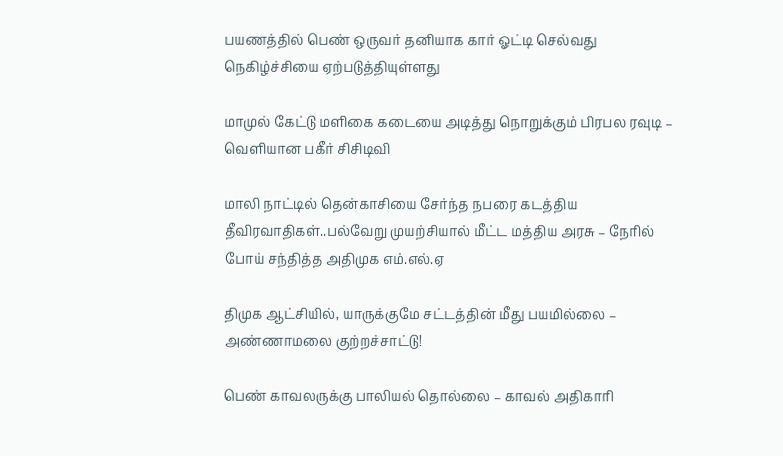பயணத்தில் பெண் ஒருவர் தனியாக கார் ஓட்டி செல்வது நெகிழ்ச்சியை ஏற்படுத்தியுள்ளது

மாமுல் கேட்டு மளிகை கடையை அடித்து நொறுக்கும் பிரபல ரவுடி – வெளியான பகீர் சிசிடிவி

மாலி நாட்டில் தென்காசியை சேர்ந்த நபரை கடத்திய தீவிரவாதிகள்..பல்வேறு முயற்சியால் மீட்ட மத்திய அரசு – நேரில் போய் சந்தித்த அதிமுக எம்.எல்.ஏ

திமுக ஆட்சியில், யாருக்குமே சட்டத்தின் மீது பயமில்லை – அண்ணாமலை குற்றச்சாட்டு!

பெண் காவலருக்கு பாலியல் தொல்லை – காவல் அதிகாரி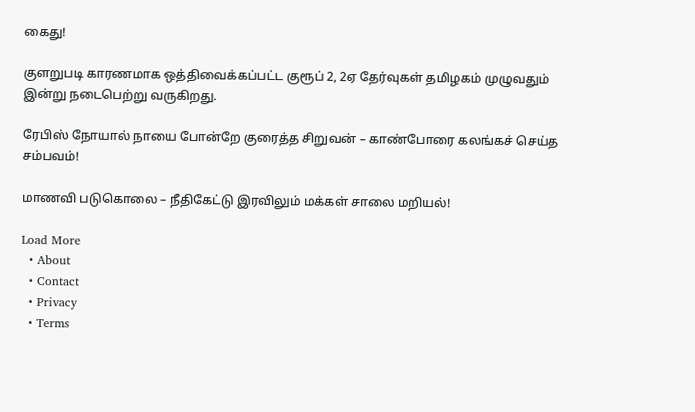கைது!

குளறுபடி காரணமாக ஒத்திவைக்கப்பட்ட குரூப் 2, 2ஏ தேர்வுகள் தமிழகம் முழுவதும் இன்று நடைபெற்று வருகிறது.

ரேபிஸ் நோயால் நாயை போன்றே குரைத்த சிறுவன் – காண்போரை கலங்கச் செய்த சம்பவம்!

மாணவி படுகொலை – நீதிகேட்டு இரவிலும் மக்கள் சாலை மறியல்!

Load More
  • About
  • Contact
  • Privacy
  • Terms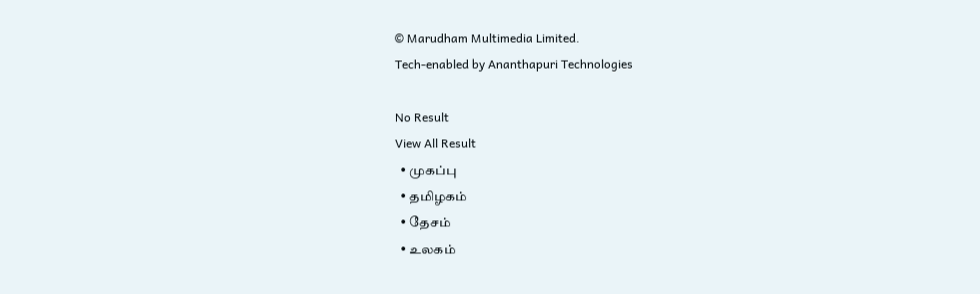© Marudham Multimedia Limited.
Tech-enabled by Ananthapuri Technologies

No Result
View All Result
  • முகப்பு
  • தமிழகம்
  • தேசம்
  • உலகம்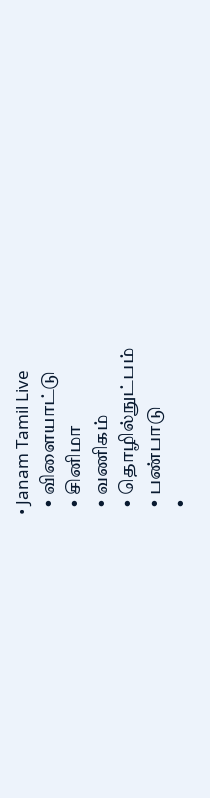• Janam Tamil Live
  • விளையாட்டு
  • சினிமா
  • வணிகம்
  • தொழில்நுட்பம்
  • பண்பாடு
  •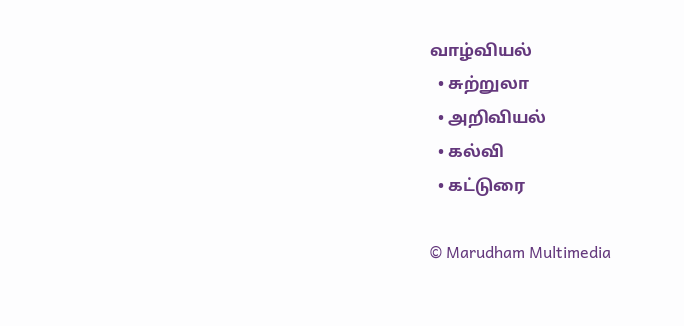வாழ்வியல்
  • சுற்றுலா
  • அறிவியல்
  • கல்வி
  • கட்டுரை

© Marudham Multimedia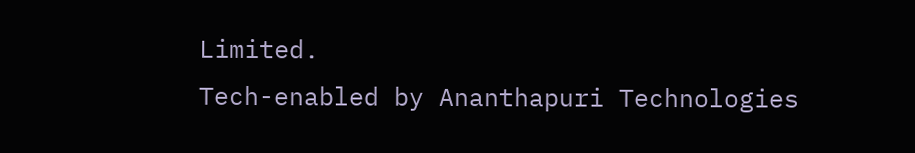Limited.
Tech-enabled by Ananthapuri Technologies